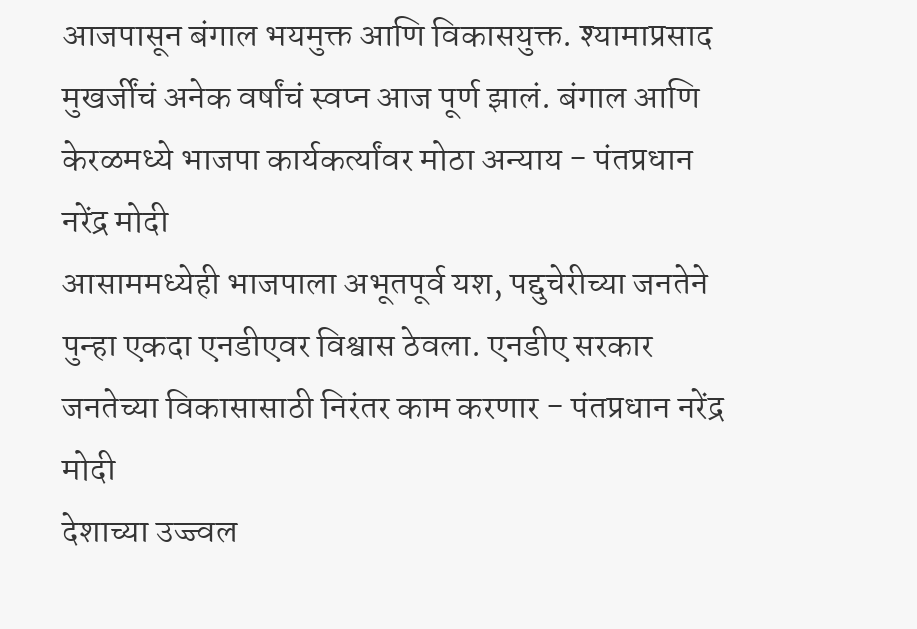आजपासून बंगाल भयमुक्त आणि विकासयुक्त. श्यामाप्रसाद मुखर्जींचं अनेक वर्षांचं स्वप्न आज पूर्ण झालं. बंगाल आणि केरळमध्ये भाजपा कार्यकर्त्यांवर मोठा अन्याय - पंतप्रधान नरेंद्र मोदी
आसाममध्येही भाजपाला अभूतपूर्व यश, पद्दुचेरीच्या जनतेने पुन्हा एकदा एनडीएवर विश्वास ठेवला. एनडीए सरकार जनतेच्या विकासासाठी निरंतर काम करणार - पंतप्रधान नरेंद्र मोदी
देशाच्या उज्ज्वल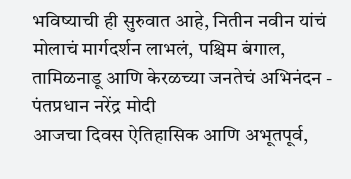भविष्याची ही सुरुवात आहे, नितीन नवीन यांचं मोलाचं मार्गदर्शन लाभलं, पश्चिम बंगाल, तामिळनाडू आणि केरळच्या जनतेचं अभिनंदन - पंतप्रधान नरेंद्र मोदी
आजचा दिवस ऐतिहासिक आणि अभूतपूर्व,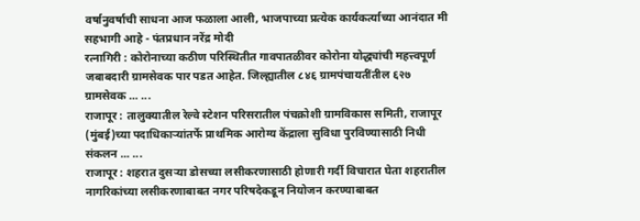वर्षानुवर्षाची साधना आज फळाला आली, भाजपाच्या प्रत्येक कार्यकर्त्याच्या आनंदात मी सहभागी आहे - पंतप्रधान नरेंद्र मोदी
रत्नागिरी : कोरोनाच्या कठीण परिस्थितीत गावपातळीवर कोरोना योद्ध्यांची महत्त्वपूर्ण जबाबदारी ग्रामसेवक पार पडत आहेत. जिल्ह्यातील ८४६ ग्रामपंचायतींतील ६२७ ग्रामसेवक ... ...
राजापूर : तालुक्यातील रेल्वे स्टेशन परिसरातील पंचक्रोशी ग्रामविकास समिती, राजापूर (मुंबई)च्या पदाधिकाऱ्यांतर्फे प्राथमिक आरोग्य केंद्राला सुविधा पुरविण्यासाठी निधी संकलन ... ...
राजापूर : शहरात दुसऱ्या डोसच्या लसीकरणासाठी होणारी गर्दी विचारात घेता शहरातील नागरिकांच्या लसीकरणाबाबत नगर परिषदेकडून नियोजन करण्याबाबत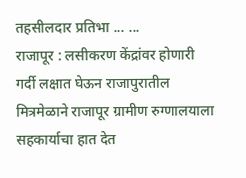तहसीलदार प्रतिभा ... ...
राजापूर : लसीकरण केंद्रांवर होणारी गर्दी लक्षात घेऊन राजापुरातील मित्रमेळाने राजापूर ग्रामीण रुग्णालयाला सहकार्याचा हात देत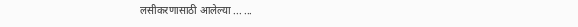लसीकरणासाठी आलेल्या ... ...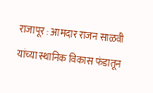राजापूर : आमदार राजन साळवी यांच्या स्थानिक विकास फंडातून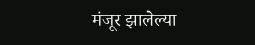मंजूर झालेल्या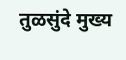तुळसुंदे मुख्य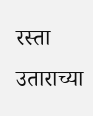रस्ता उताराच्या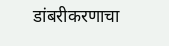डांबरीकरणाचा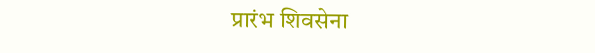प्रारंभ शिवसेना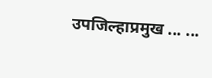उपजिल्हाप्रमुख ... ...